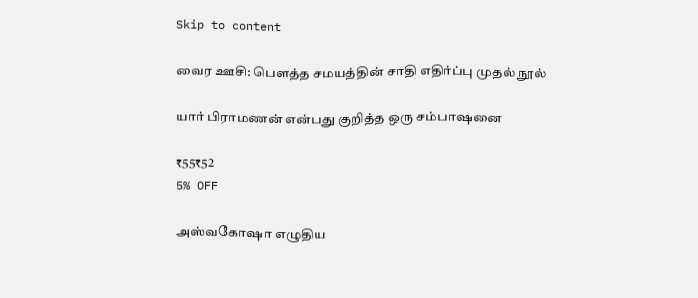Skip to content

வைர ஊசி: பௌத்த சமயத்தின் சாதி எதிர்ப்பு முதல் நூல்

யார் பிராமணன் என்பது குறித்த ஒரு சம்பாஷனை

₹55₹52
5% OFF

அஸ்வகோஷா எழுதிய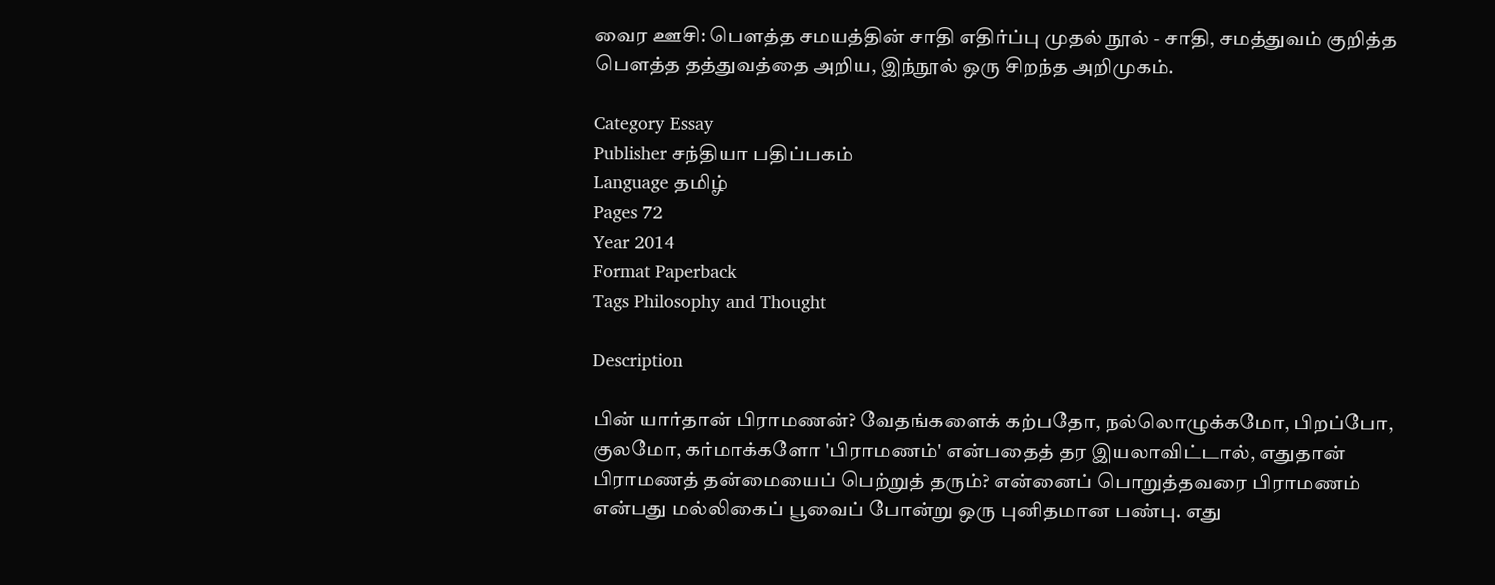வைர ஊசி: பௌத்த சமயத்தின் சாதி எதிர்ப்பு முதல் நூல் - சாதி, சமத்துவம் குறித்த பௌத்த தத்துவத்தை அறிய, இந்நூல் ஒரு சிறந்த அறிமுகம்.

Category Essay
Publisher சந்தியா பதிப்பகம்
Language தமிழ்
Pages 72
Year 2014
Format Paperback
Tags Philosophy and Thought

Description

பின் யார்தான் பிராமணன்? வேதங்களைக் கற்பதோ, நல்லொழுக்கமோ, பிறப்போ, குலமோ, கர்மாக்களோ 'பிராமணம்' என்பதைத் தர இயலாவிட்டால், எதுதான் பிராமணத் தன்மையைப் பெற்றுத் தரும்? என்னைப் பொறுத்தவரை பிராமணம் என்பது மல்லிகைப் பூவைப் போன்று ஒரு புனிதமான பண்பு. எது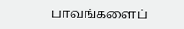பாவங்களைப்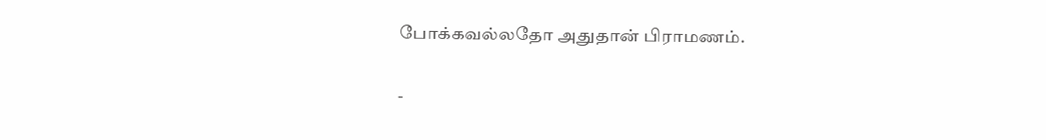போக்கவல்லதோ அதுதான் பிராமணம்.

-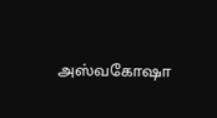அஸ்வகோஷா